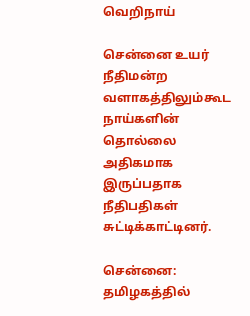வெறிநாய்

சென்னை உயர் நீதிமன்ற வளாகத்திலும்கூட நாய்களின் தொல்லை அதிகமாக இருப்பதாக நீதிபதிகள் சுட்டிக்காட்டினர்.

சென்னை: தமிழகத்தில்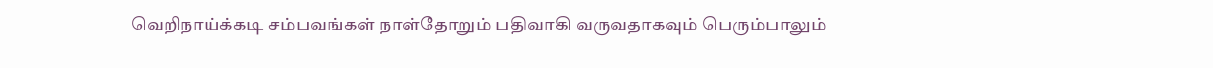வெறிநாய்க்கடி சம்பவங்கள் நாள்தோறும் பதிவாகி வருவதாகவும் பெரும்பாலும்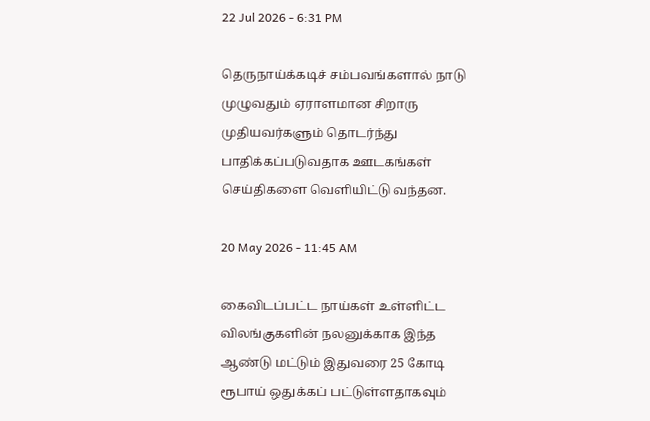22 Jul 2026 - 6:31 PM

தெருநாய்க்கடிச் சம்பவங்களால் நாடு முழுவதும் ஏராளமான சிறாரு முதியவர்களும் தொடர்ந்து பாதிக்கப்படுவதாக ஊடகங்கள் செய்திகளை வெளியிட்டு வந்தன.

20 May 2026 - 11:45 AM

கைவிடப்பட்ட நாய்கள் உள்ளிட்ட விலங்குகளின் நலனுக்காக இந்த ஆண்டு மட்டும் இதுவரை 25 கோடி ரூபாய் ஒதுக்கப் பட்டுள்ளதாகவும்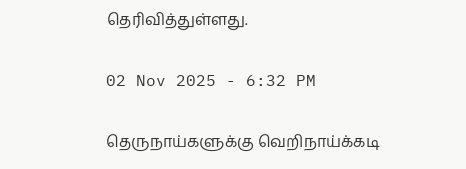தெரிவித்துள்ளது.

02 Nov 2025 - 6:32 PM

தெருநாய்களுக்கு வெறிநாய்க்கடி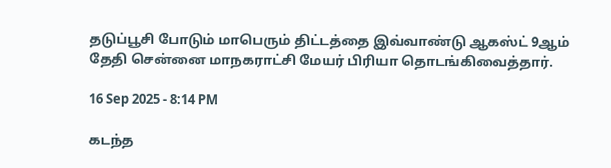தடுப்பூசி போடும் மாபெரும் திட்டத்தை இவ்வாண்டு ஆகஸ்ட் 9ஆம் தேதி சென்னை மாநகராட்சி மேயர் பிரியா தொடங்கிவைத்தார்.

16 Sep 2025 - 8:14 PM

கடந்த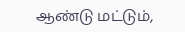ஆண்டு மட்டும்,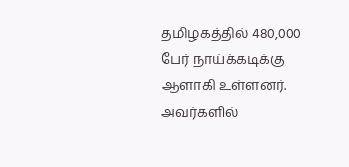தமிழகத்தில் 480,000 பேர் நாய்க்கடிக்கு ஆளாகி உள்ளனர். அவர்களில்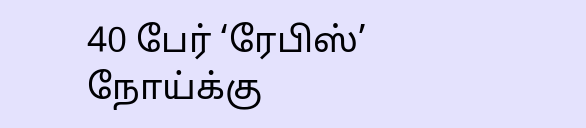40 பேர் ‘ரேபிஸ்’ நோய்க்கு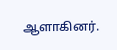ஆளாகினர்.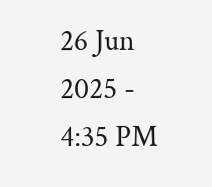26 Jun 2025 - 4:35 PM